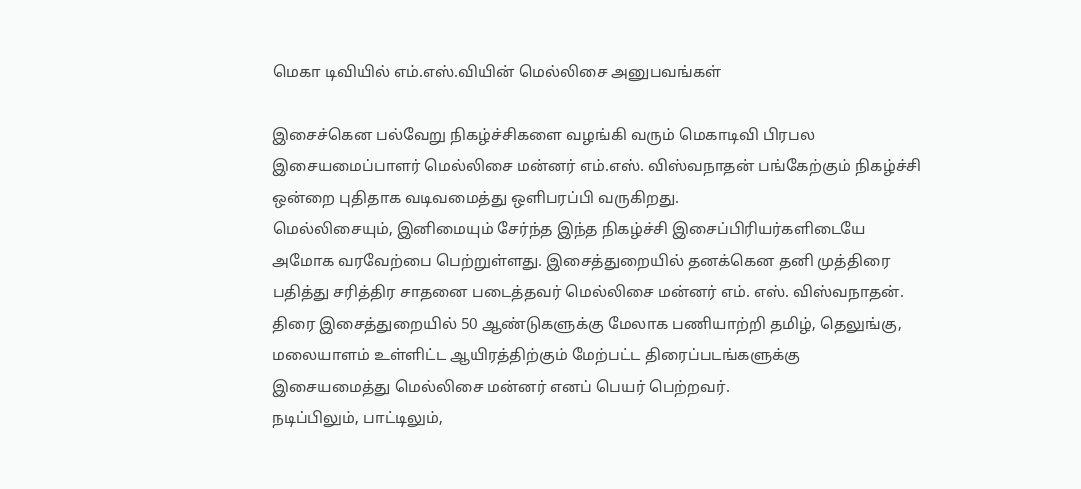மெகா டிவியில் எம்.எஸ்.வியின் மெல்லிசை அனுபவங்கள்

இசைச்கென பல்வேறு நிகழ்ச்சிகளை வழங்கி வரும் மெகாடிவி பிரபல இசையமைப்பாளர் மெல்லிசை மன்னர் எம்.எஸ். விஸ்வநாதன் பங்கேற்கும் நிகழ்ச்சி ஒன்றை புதிதாக வடிவமைத்து ஒளிபரப்பி வருகிறது.
மெல்லிசையும், இனிமையும் சேர்ந்த இந்த நிகழ்ச்சி இசைப்பிரியர்களிடையே அமோக வரவேற்பை பெற்றுள்ளது. இசைத்துறையில் தனக்கென தனி முத்திரை பதித்து சரித்திர சாதனை படைத்தவர் மெல்லிசை மன்னர் எம். எஸ். விஸ்வநாதன்.
திரை இசைத்துறையில் 50 ஆண்டுகளுக்கு மேலாக பணியாற்றி தமிழ், தெலுங்கு, மலையாளம் உள்ளிட்ட ஆயிரத்திற்கும் மேற்பட்ட திரைப்படங்களுக்கு
இசையமைத்து மெல்லிசை மன்னர் எனப் பெயர் பெற்றவர்.
நடிப்பிலும், பாட்டிலும்,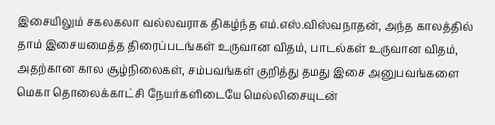இசையிலும் சகலகலா வல்லவராக திகழ்ந்த எம்.எஸ்.விஸ்வநாதன், அந்த காலத்தில் தாம் இசையமைத்த திரைப்படங்கள் உருவான விதம், பாடல்கள் உருவான விதம், அதற்கான கால சூழ்நிலைகள், சம்பவங்கள் குறித்து தமது இசை அனுபவங்களை மெகா தொலைக்காட்சி நேயர்களிடையே மெல்லிசையுடன்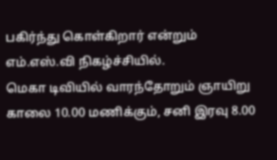பகிர்ந்து கொள்கிறார் என்றும் எம்.எஸ்.வி நிகழ்ச்சியில்.
மெகா டிவியில் வாரந்தோறும் ஞாயிறு காலை 10.00 மணிக்கும், சனி இரவு 8.00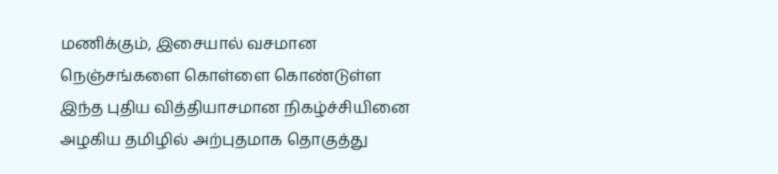மணிக்கும், இசையால் வசமான நெஞ்சங்களை கொள்ளை கொண்டுள்ள இந்த புதிய வித்தியாசமான நிகழ்ச்சியினை அழகிய தமிழில் அற்புதமாக தொகுத்து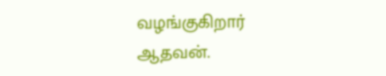வழங்குகிறார் ஆதவன்.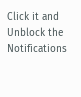Click it and Unblock the Notifications